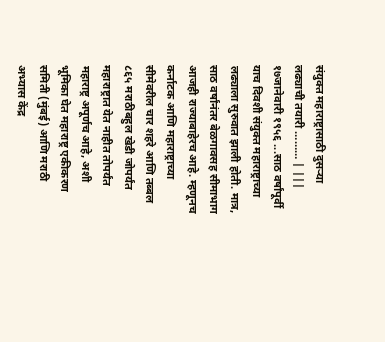संयुक्त महाराष्ट्रासाठी दुसऱ्या लढ्याची तयारी ……… | |||
१७जानेवारी १९५६ ...साठ वर्षांपूर्वी याच दिवशी संयुक्त महाराष्ट्राच्या लढ्याला सुरुवात झाली होती. मात्र, साठ वर्षांनंतर बेळगावसह सीमाभाग आजही राज्याबाहेरच आहे. म्हणूनच कर्नाटक आणि महाराष्ट्राच्या सीमेवरील चार शहरे आणि तब्बल ८६५ मराठीबहुल खेडी जोपर्यंत महाराष्ट्रात येत नाहीत तोपर्यंत महाराष्ट्र अपूर्णच आहे, अशी भूमिका घेत महाराष्ट्र एकीकरण समिती (मुंबई) आणि मराठी अभ्यास केंद्र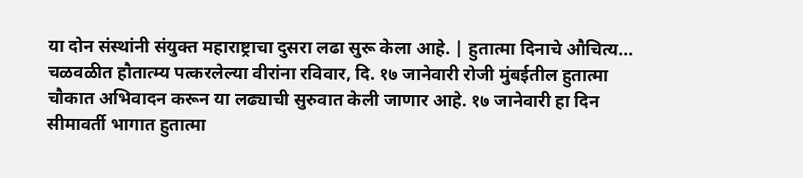या दोन संस्थांनी संयुक्त महाराष्ट्राचा दुसरा लढा सुरू केला आहे. | हुतात्मा दिनाचे औचित्य... चळवळीत हौतात्म्य पत्करलेल्या वीरांना रविवार, दि. १७ जानेवारी रोजी मुंबईतील हुतात्मा चौकात अभिवादन करून या लढ्याची सुरुवात केली जाणार आहे. १७ जानेवारी हा दिन सीमावर्ती भागात हुतात्मा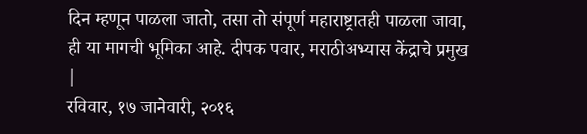दिन म्हणून पाळला जातो, तसा तो संपूर्ण महाराष्ट्रातही पाळला जावा, ही या मागची भूमिका आहे. दीपक पवार, मराठीअभ्यास केंद्राचे प्रमुख |
रविवार, १७ जानेवारी, २०१६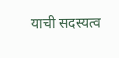याची सदस्यत्व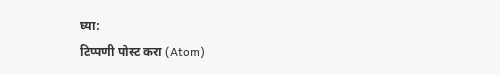घ्या:
टिप्पणी पोस्ट करा (Atom)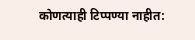कोणत्याही टिप्पण्या नाहीत: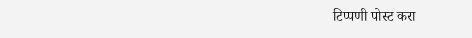टिप्पणी पोस्ट करा